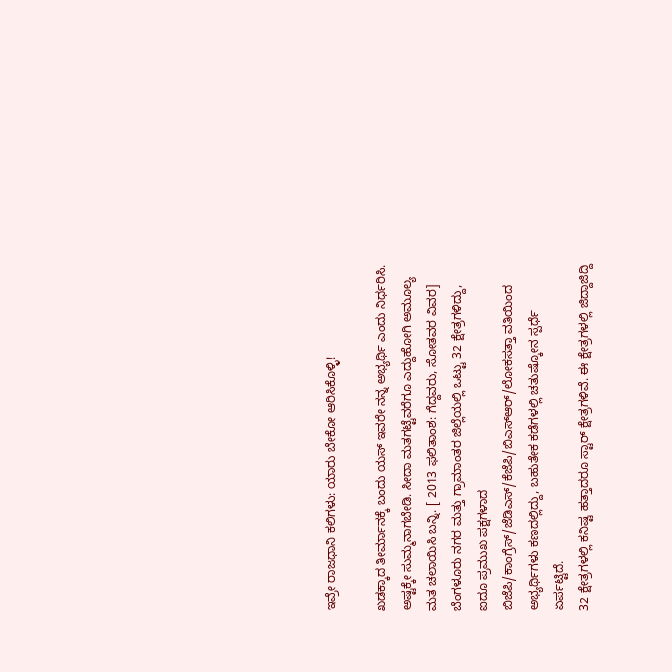ಇವ್ರೇ ರಾಜಧಾನಿ ಕಲಿಗಳು: ಯಾರು ಬೇಕೋ ಆರಿಸಿಕೊಳ್ಳಿ!

ಖಡಕ್ಕಾದ ತೀರ್ಮಾನಕ್ಕೆ ಬಂದು ಯಸ್ ಇವರೇ ನನ್ನ ಅಭ್ಯರ್ಥಿ ಎಂದು ನಿರ್ಧರಿಸಿ. ಅಷ್ಟಕ್ಕೇ ಸುಮ್ಮನಾಗಬೇಡಿ. ಸೀದಾ ಮತಗಟ್ಟೆವರೆಗೂ ಎದ್ದುಹೋಗಿ ಅಮೂಲ್ಯ ಮತ ಚಲಾಯಿಸಿ ಬನ್ನಿ. [ 2013 ಫಲಿತಾಂಶ: ಗೆದ್ದವರು, ಸೋತವರ ವಿವರ]
ಬೆಂಗಳೂರು ನಗರ ಮತ್ತು ಗ್ರಾಮಾಂತರ ಜಿಲ್ಲೆಯಲ್ಲಿ ಒಟ್ಟು 32 ಕ್ಷೇತ್ರಗಳಿದ್ದು, ಐದೂ ಪ್ರಮುಖ ಪಕ್ಷಗಳಾದ ಬಿಜೆಪಿ/ಕಾಂಗ್ರೆಸ್/ಜೆಡಿಎಸ್/ಕೆಜೆಪಿ/ಬಿಎಸ್ಆರ್/ಲೋಕಸತ್ತಾ ವತಿಯಿಂದ ಅಭ್ಯರ್ಥಿಗಳು ಕಣದಲ್ಲಿದ್ದು, ಬಹುತೇಕ ಕಡೆಗಳಲ್ಲಿ ಚತುಷ್ಕೋನ ಸ್ಪರ್ಧೆ ಏರ್ಪಟ್ಟಿದೆ.
32 ಕ್ಷೇತ್ರಗಳಲ್ಲಿ ಕನಿಷ್ಟ ಹತ್ತಾದರೂ ಸ್ಟಾರ್ ಕ್ಷೇತ್ರಗಳಿವೆ. ಈ ಕ್ಷೇತ್ರಗಳಲ್ಲಿ ಜಿದ್ದಾಜಿದ್ದಿ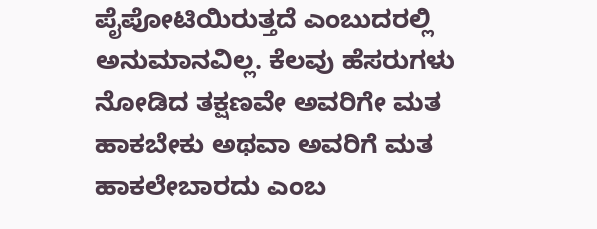ಪೈಪೋಟಿಯಿರುತ್ತದೆ ಎಂಬುದರಲ್ಲಿ ಅನುಮಾನವಿಲ್ಲ. ಕೆಲವು ಹೆಸರುಗಳು ನೋಡಿದ ತಕ್ಷಣವೇ ಅವರಿಗೇ ಮತ ಹಾಕಬೇಕು ಅಥವಾ ಅವರಿಗೆ ಮತ ಹಾಕಲೇಬಾರದು ಎಂಬ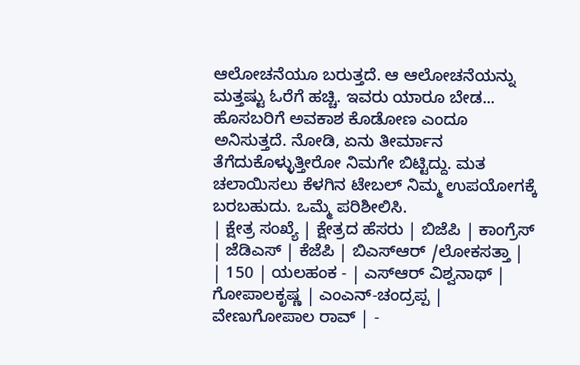ಆಲೋಚನೆಯೂ ಬರುತ್ತದೆ. ಆ ಆಲೋಚನೆಯನ್ನು ಮತ್ತಷ್ಟು ಓರೆಗೆ ಹಚ್ಚಿ. ಇವರು ಯಾರೂ ಬೇಡ... ಹೊಸಬರಿಗೆ ಅವಕಾಶ ಕೊಡೋಣ ಎಂದೂ ಅನಿಸುತ್ತದೆ. ನೋಡಿ, ಏನು ತೀರ್ಮಾನ ತೆಗೆದುಕೊಳ್ಳುತ್ತೀರೋ ನಿಮಗೇ ಬಿಟ್ಟಿದ್ದು. ಮತ ಚಲಾಯಿಸಲು ಕೆಳಗಿನ ಟೇಬಲ್ ನಿಮ್ಮ ಉಪಯೋಗಕ್ಕೆ ಬರಬಹುದು. ಒಮ್ಮೆ ಪರಿಶೀಲಿಸಿ.
| ಕ್ಷೇತ್ರ ಸಂಖ್ಯೆ | ಕ್ಷೇತ್ರದ ಹೆಸರು | ಬಿಜೆಪಿ | ಕಾಂಗ್ರೆಸ್ | ಜೆಡಿಎಸ್ | ಕೆಜೆಪಿ | ಬಿಎಸ್ಆರ್ /ಲೋಕಸತ್ತಾ |
| 150 | ಯಲಹಂಕ - | ಎಸ್ಆರ್ ವಿಶ್ವನಾಥ್ | ಗೋಪಾಲಕೃಷ್ಣ | ಎಂಎನ್-ಚಂದ್ರಪ್ಪ | ವೇಣುಗೋಪಾಲ ರಾವ್ | -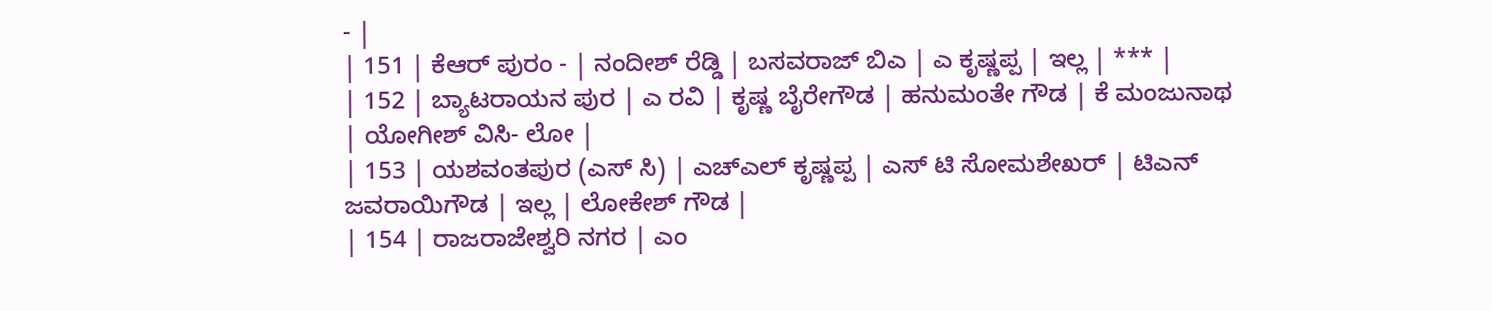- |
| 151 | ಕೆಆರ್ ಪುರಂ - | ನಂದೀಶ್ ರೆಡ್ಡಿ | ಬಸವರಾಜ್ ಬಿಎ | ಎ ಕೃಷ್ಣಪ್ಪ | ಇಲ್ಲ | *** |
| 152 | ಬ್ಯಾಟರಾಯನ ಪುರ | ಎ ರವಿ | ಕೃಷ್ಣ ಬೈರೇಗೌಡ | ಹನುಮಂತೇ ಗೌಡ | ಕೆ ಮಂಜುನಾಥ | ಯೋಗೀಶ್ ವಿಸಿ- ಲೋ |
| 153 | ಯಶವಂತಪುರ (ಎಸ್ ಸಿ) | ಎಚ್ಎಲ್ ಕೃಷ್ಣಪ್ಪ | ಎಸ್ ಟಿ ಸೋಮಶೇಖರ್ | ಟಿಎನ್ ಜವರಾಯಿಗೌಡ | ಇಲ್ಲ | ಲೋಕೇಶ್ ಗೌಡ |
| 154 | ರಾಜರಾಜೇಶ್ವರಿ ನಗರ | ಎಂ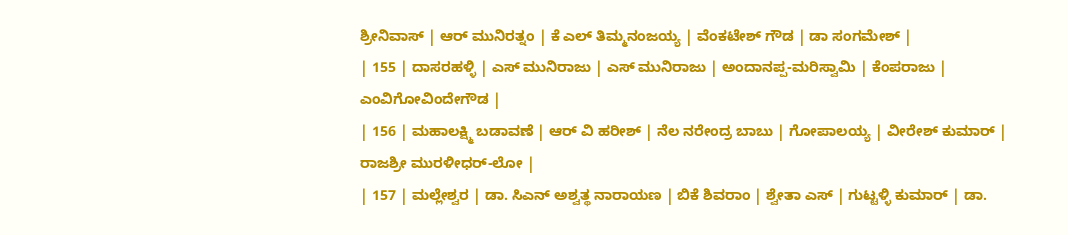ಶ್ರೀನಿವಾಸ್ | ಆರ್ ಮುನಿರತ್ನಂ | ಕೆ ಎಲ್ ತಿಮ್ಮನಂಜಯ್ಯ | ವೆಂಕಟೇಶ್ ಗೌಡ | ಡಾ ಸಂಗಮೇಶ್ |
| 155 | ದಾಸರಹಳ್ಳಿ | ಎಸ್ ಮುನಿರಾಜು | ಎಸ್ ಮುನಿರಾಜು | ಅಂದಾನಪ್ಪ-ಮರಿಸ್ವಾಮಿ | ಕೆಂಪರಾಜು | ಎಂವಿಗೋವಿಂದೇಗೌಡ |
| 156 | ಮಹಾಲಕ್ಷ್ಮಿ ಬಡಾವಣೆ | ಆರ್ ವಿ ಹರೀಶ್ | ನೆಲ ನರೇಂದ್ರ ಬಾಬು | ಗೋಪಾಲಯ್ಯ | ವೀರೇಶ್ ಕುಮಾರ್ | ರಾಜಶ್ರೀ ಮುರಳೀಧರ್-ಲೋ |
| 157 | ಮಲ್ಲೇಶ್ವರ | ಡಾ. ಸಿಎನ್ ಅಶ್ವತ್ಥ ನಾರಾಯಣ | ಬಿಕೆ ಶಿವರಾಂ | ಶ್ವೇತಾ ಎಸ್ | ಗುಟ್ಟಳ್ಳಿ ಕುಮಾರ್ | ಡಾ.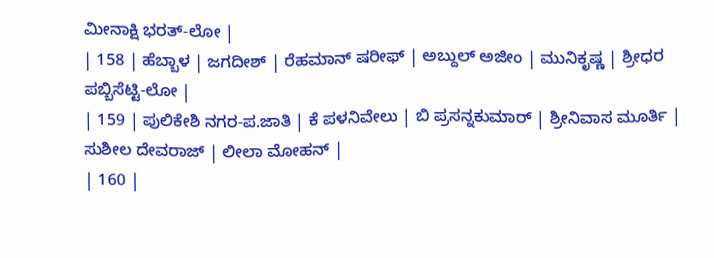ಮೀನಾಕ್ಷಿ ಭರತ್-ಲೋ |
| 158 | ಹೆಬ್ಬಾಳ | ಜಗದೀಶ್ | ರೆಹಮಾನ್ ಷರೀಫ್ | ಅಬ್ದುಲ್ ಅಜೀಂ | ಮುನಿಕೃಷ್ಣ | ಶ್ರೀಧರ ಪಬ್ಬಿಸೆಟ್ಟಿ-ಲೋ |
| 159 | ಪುಲಿಕೇಶಿ ನಗರ-ಪ.ಜಾತಿ | ಕೆ ಪಳನಿವೇಲು | ಬಿ ಪ್ರಸನ್ನಕುಮಾರ್ | ಶ್ರೀನಿವಾಸ ಮೂರ್ತಿ | ಸುಶೀಲ ದೇವರಾಜ್ | ಲೀಲಾ ಮೋಹನ್ |
| 160 |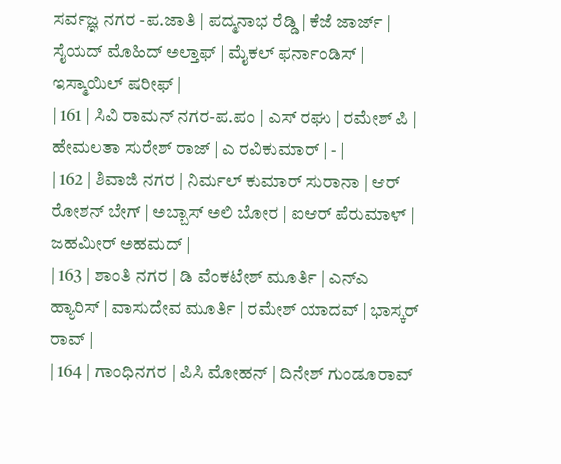ಸರ್ವಜ್ಞ ನಗರ -ಪ.ಜಾತಿ | ಪದ್ಮನಾಭ ರೆಡ್ಡಿ | ಕೆಜೆ ಜಾರ್ಜ್ | ಸೈಯದ್ ಮೊಹಿದ್ ಅಲ್ತಾಫ್ | ಮೈಕಲ್ ಫರ್ನಾಂಡಿಸ್ | ಇಸ್ಮಾಯಿಲ್ ಷರೀಫ್ |
| 161 | ಸಿವಿ ರಾಮನ್ ನಗರ-ಪ.ಪಂ | ಎಸ್ ರಘು | ರಮೇಶ್ ಪಿ | ಹೇಮಲತಾ ಸುರೇಶ್ ರಾಜ್ | ಎ ರವಿಕುಮಾರ್ | - |
| 162 | ಶಿವಾಜಿ ನಗರ | ನಿರ್ಮಲ್ ಕುಮಾರ್ ಸುರಾನಾ | ಆರ್ ರೋಶನ್ ಬೇಗ್ | ಅಬ್ಬಾಸ್ ಅಲಿ ಬೋರ | ಐಆರ್ ಪೆರುಮಾಳ್ | ಜಹಮೀರ್ ಅಹಮದ್ |
| 163 | ಶಾಂತಿ ನಗರ | ಡಿ ವೆಂಕಟೇಶ್ ಮೂರ್ತಿ | ಎನ್ಎ ಹ್ಯಾರಿಸ್ | ವಾಸುದೇವ ಮೂರ್ತಿ | ರಮೇಶ್ ಯಾದವ್ | ಭಾಸ್ಕರ್ ರಾವ್ |
| 164 | ಗಾಂಧಿನಗರ | ಪಿಸಿ ಮೋಹನ್ | ದಿನೇಶ್ ಗುಂಡೂರಾವ್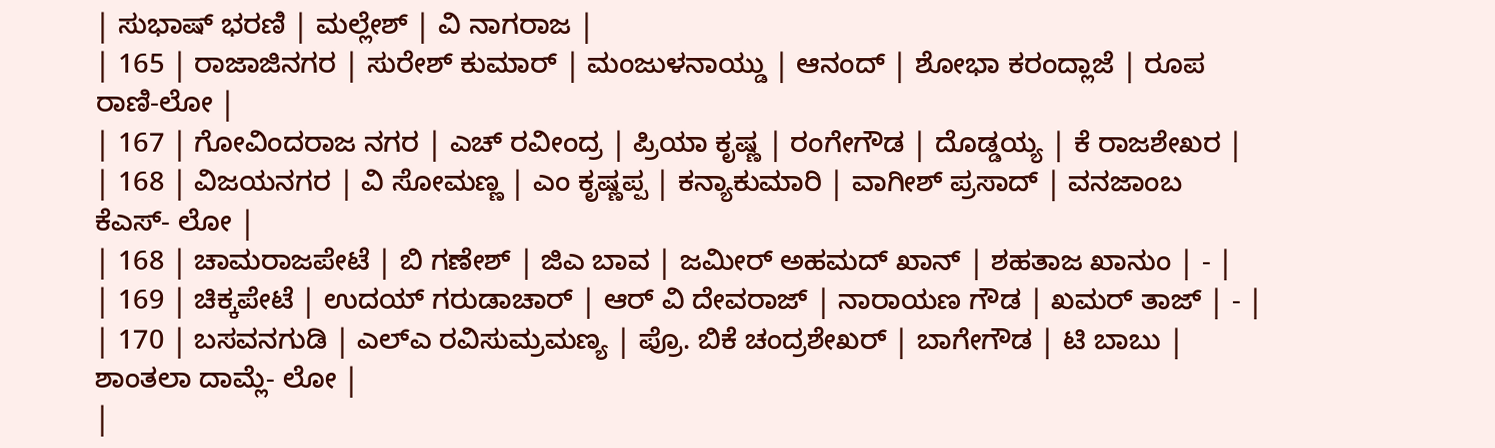| ಸುಭಾಷ್ ಭರಣಿ | ಮಲ್ಲೇಶ್ | ವಿ ನಾಗರಾಜ |
| 165 | ರಾಜಾಜಿನಗರ | ಸುರೇಶ್ ಕುಮಾರ್ | ಮಂಜುಳನಾಯ್ಡು | ಆನಂದ್ | ಶೋಭಾ ಕರಂದ್ಲಾಜೆ | ರೂಪ ರಾಣಿ-ಲೋ |
| 167 | ಗೋವಿಂದರಾಜ ನಗರ | ಎಚ್ ರವೀಂದ್ರ | ಪ್ರಿಯಾ ಕೃಷ್ಣ | ರಂಗೇಗೌಡ | ದೊಡ್ಡಯ್ಯ | ಕೆ ರಾಜಶೇಖರ |
| 168 | ವಿಜಯನಗರ | ವಿ ಸೋಮಣ್ಣ | ಎಂ ಕೃಷ್ಣಪ್ಪ | ಕನ್ಯಾಕುಮಾರಿ | ವಾಗೀಶ್ ಪ್ರಸಾದ್ | ವನಜಾಂಬ ಕೆಎಸ್- ಲೋ |
| 168 | ಚಾಮರಾಜಪೇಟೆ | ಬಿ ಗಣೇಶ್ | ಜಿಎ ಬಾವ | ಜಮೀರ್ ಅಹಮದ್ ಖಾನ್ | ಶಹತಾಜ ಖಾನುಂ | - |
| 169 | ಚಿಕ್ಕಪೇಟೆ | ಉದಯ್ ಗರುಡಾಚಾರ್ | ಆರ್ ವಿ ದೇವರಾಜ್ | ನಾರಾಯಣ ಗೌಡ | ಖಮರ್ ತಾಜ್ | - |
| 170 | ಬಸವನಗುಡಿ | ಎಲ್ಎ ರವಿಸುಮ್ರಮಣ್ಯ | ಪ್ರೊ. ಬಿಕೆ ಚಂದ್ರಶೇಖರ್ | ಬಾಗೇಗೌಡ | ಟಿ ಬಾಬು | ಶಾಂತಲಾ ದಾಮ್ಲೆ- ಲೋ |
|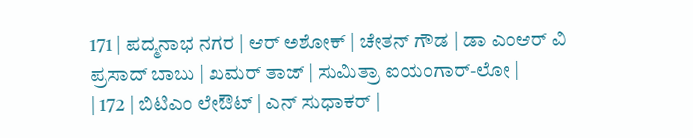171 | ಪದ್ಮನಾಭ ನಗರ | ಆರ್ ಅಶೋಕ್ | ಚೇತನ್ ಗೌಡ | ಡಾ ಎಂಆರ್ ವಿ ಪ್ರಸಾದ್ ಬಾಬು | ಖಮರ್ ತಾಜ್ | ಸುಮಿತ್ರಾ ಐಯಂಗಾರ್-ಲೋ |
| 172 | ಬಿಟಿಎಂ ಲೇಔಟ್ | ಎನ್ ಸುಧಾಕರ್ |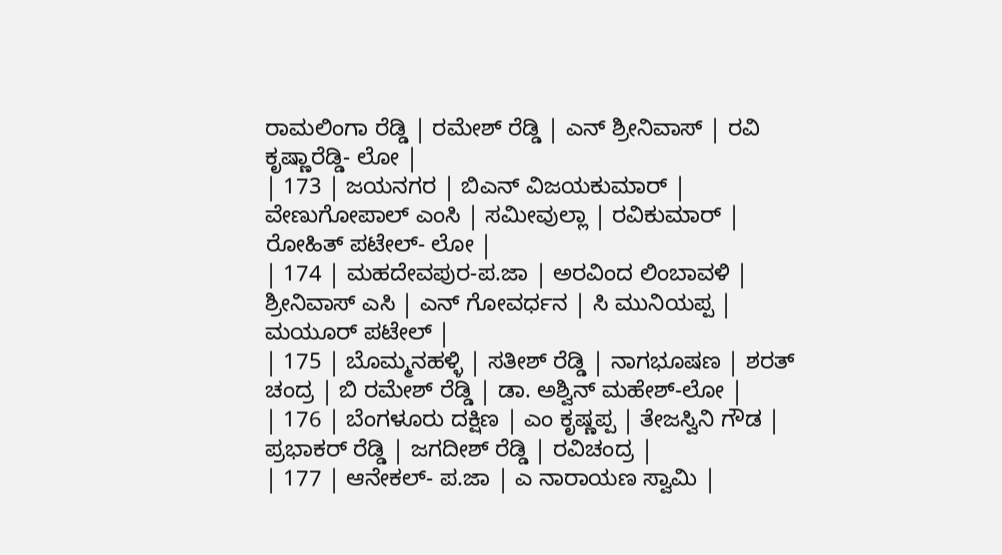ರಾಮಲಿಂಗಾ ರೆಡ್ಡಿ | ರಮೇಶ್ ರೆಡ್ಡಿ | ಎನ್ ಶ್ರೀನಿವಾಸ್ | ರವಿ ಕೃಷ್ಣಾರೆಡ್ಡಿ- ಲೋ |
| 173 | ಜಯನಗರ | ಬಿಎನ್ ವಿಜಯಕುಮಾರ್ | ವೇಣುಗೋಪಾಲ್ ಎಂಸಿ | ಸಮೀವುಲ್ಲಾ | ರವಿಕುಮಾರ್ | ರೋಹಿತ್ ಪಟೇಲ್- ಲೋ |
| 174 | ಮಹದೇವಪುರ-ಪ.ಜಾ | ಅರವಿಂದ ಲಿಂಬಾವಳಿ | ಶ್ರೀನಿವಾಸ್ ಎಸಿ | ಎನ್ ಗೋವರ್ಧನ | ಸಿ ಮುನಿಯಪ್ಪ | ಮಯೂರ್ ಪಟೇಲ್ |
| 175 | ಬೊಮ್ಮನಹಳ್ಳಿ | ಸತೀಶ್ ರೆಡ್ಡಿ | ನಾಗಭೂಷಣ | ಶರತ್ ಚಂದ್ರ | ಬಿ ರಮೇಶ್ ರೆಡ್ಡಿ | ಡಾ. ಅಶ್ವಿನ್ ಮಹೇಶ್-ಲೋ |
| 176 | ಬೆಂಗಳೂರು ದಕ್ಷಿಣ | ಎಂ ಕೃಷ್ಣಪ್ಪ | ತೇಜಸ್ವಿನಿ ಗೌಡ | ಪ್ರಭಾಕರ್ ರೆಡ್ಡಿ | ಜಗದೀಶ್ ರೆಡ್ಡಿ | ರವಿಚಂದ್ರ |
| 177 | ಆನೇಕಲ್- ಪ.ಜಾ | ಎ ನಾರಾಯಣ ಸ್ವಾಮಿ |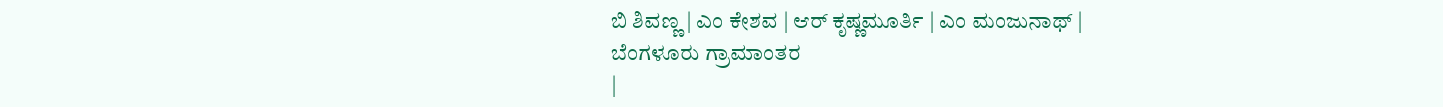ಬಿ ಶಿವಣ್ಣ | ಎಂ ಕೇಶವ | ಆರ್ ಕೃಷ್ಣಮೂರ್ತಿ | ಎಂ ಮಂಜುನಾಥ್ |
ಬೆಂಗಳೂರು ಗ್ರಾಮಾಂತರ
|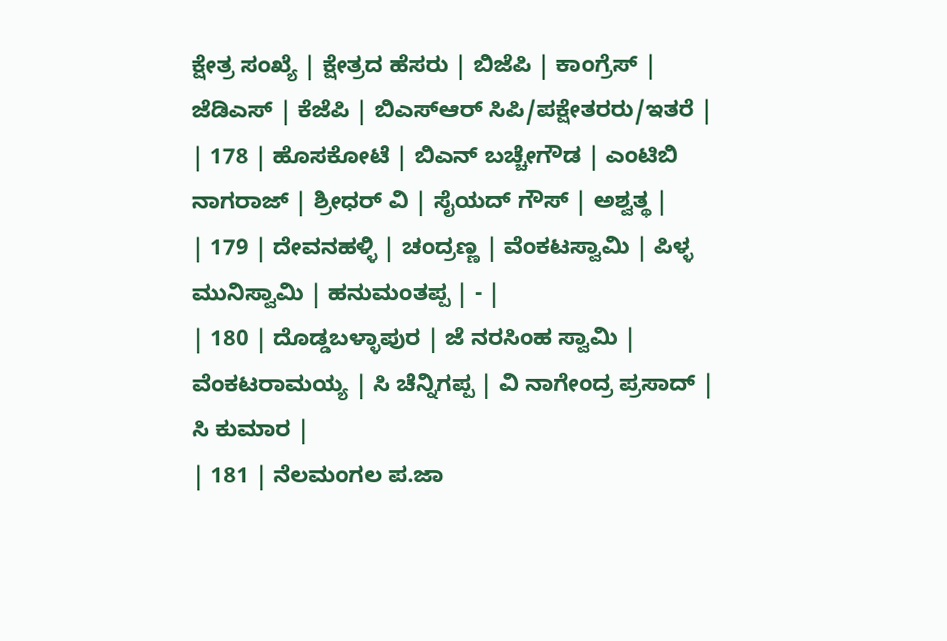ಕ್ಷೇತ್ರ ಸಂಖ್ಯೆ | ಕ್ಷೇತ್ರದ ಹೆಸರು | ಬಿಜೆಪಿ | ಕಾಂಗ್ರೆಸ್ | ಜೆಡಿಎಸ್ | ಕೆಜೆಪಿ | ಬಿಎಸ್ಆರ್ ಸಿಪಿ/ಪಕ್ಷೇತರರು/ಇತರೆ |
| 178 | ಹೊಸಕೋಟೆ | ಬಿಎನ್ ಬಚ್ಚೇಗೌಡ | ಎಂಟಿಬಿ ನಾಗರಾಜ್ | ಶ್ರೀಧರ್ ವಿ | ಸೈಯದ್ ಗೌಸ್ | ಅಶ್ವತ್ಥ |
| 179 | ದೇವನಹಳ್ಳಿ | ಚಂದ್ರಣ್ಣ | ವೆಂಕಟಸ್ವಾಮಿ | ಪಿಳ್ಳ ಮುನಿಸ್ವಾಮಿ | ಹನುಮಂತಪ್ಪ | - |
| 180 | ದೊಡ್ಡಬಳ್ಳಾಪುರ | ಜೆ ನರಸಿಂಹ ಸ್ವಾಮಿ | ವೆಂಕಟರಾಮಯ್ಯ | ಸಿ ಚೆನ್ನಿಗಪ್ಪ | ವಿ ನಾಗೇಂದ್ರ ಪ್ರಸಾದ್ | ಸಿ ಕುಮಾರ |
| 181 | ನೆಲಮಂಗಲ ಪ.ಜಾ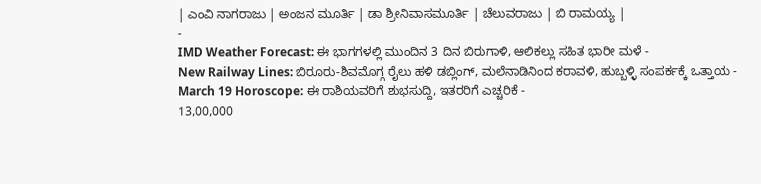| ಎಂವಿ ನಾಗರಾಜು | ಅಂಜನ ಮೂರ್ತಿ | ಡಾ ಶ್ರೀನಿವಾಸಮೂರ್ತಿ | ಚೆಲುವರಾಜು | ಬಿ ರಾಮಯ್ಯ |
-
IMD Weather Forecast: ಈ ಭಾಗಗಳಲ್ಲಿ ಮುಂದಿನ 3 ದಿನ ಬಿರುಗಾಳಿ, ಆಲಿಕಲ್ಲು ಸಹಿತ ಭಾರೀ ಮಳೆ -
New Railway Lines: ಬಿರೂರು-ಶಿವಮೊಗ್ಗ ರೈಲು ಹಳಿ ಡಬ್ಲಿಂಗ್, ಮಲೆನಾಡಿನಿಂದ ಕರಾವಳಿ, ಹುಬ್ಬಳ್ಳಿ ಸಂಪರ್ಕಕ್ಕೆ ಒತ್ತಾಯ -
March 19 Horoscope: ಈ ರಾಶಿಯವರಿಗೆ ಶುಭಸುದ್ದಿ, ಇತರರಿಗೆ ಎಚ್ಚರಿಕೆ -
13,00,000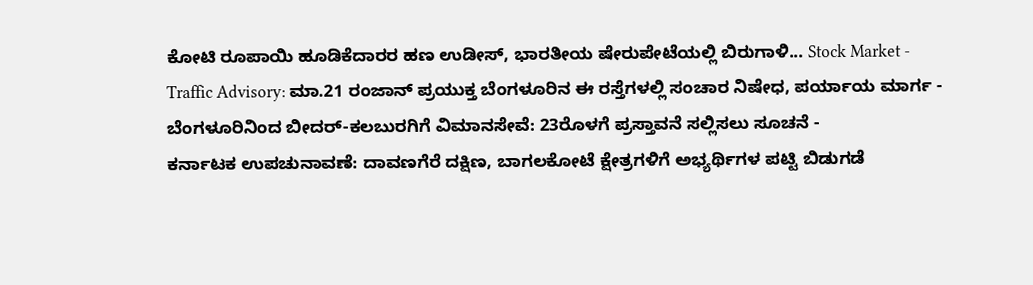ಕೋಟಿ ರೂಪಾಯಿ ಹೂಡಿಕೆದಾರರ ಹಣ ಉಡೀಸ್, ಭಾರತೀಯ ಷೇರುಪೇಟೆಯಲ್ಲಿ ಬಿರುಗಾಳಿ... Stock Market -
Traffic Advisory: ಮಾ.21 ರಂಜಾನ್ ಪ್ರಯುಕ್ತ ಬೆಂಗಳೂರಿನ ಈ ರಸ್ತೆಗಳಲ್ಲಿ ಸಂಚಾರ ನಿಷೇಧ, ಪರ್ಯಾಯ ಮಾರ್ಗ -
ಬೆಂಗಳೂರಿನಿಂದ ಬೀದರ್-ಕಲಬುರಗಿಗೆ ವಿಮಾನಸೇವೆ: 23ರೊಳಗೆ ಪ್ರಸ್ತಾವನೆ ಸಲ್ಲಿಸಲು ಸೂಚನೆ -
ಕರ್ನಾಟಕ ಉಪಚುನಾವಣೆ: ದಾವಣಗೆರೆ ದಕ್ಷಿಣ, ಬಾಗಲಕೋಟೆ ಕ್ಷೇತ್ರಗಳಿಗೆ ಅಭ್ಯರ್ಥಿಗಳ ಪಟ್ಟಿ ಬಿಡುಗಡೆ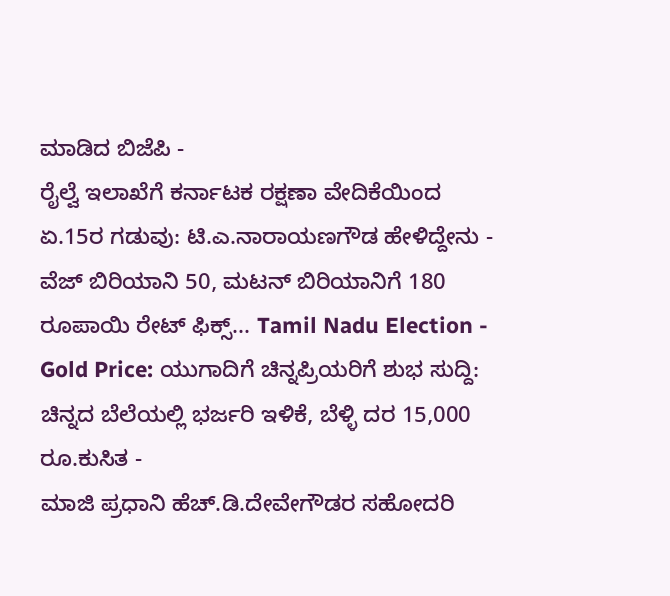ಮಾಡಿದ ಬಿಜೆಪಿ -
ರೈಲ್ವೆ ಇಲಾಖೆಗೆ ಕರ್ನಾಟಕ ರಕ್ಷಣಾ ವೇದಿಕೆಯಿಂದ ಏ.15ರ ಗಡುವು: ಟಿ.ಎ.ನಾರಾಯಣಗೌಡ ಹೇಳಿದ್ದೇನು -
ವೆಜ್ ಬಿರಿಯಾನಿ 50, ಮಟನ್ ಬಿರಿಯಾನಿಗೆ 180 ರೂಪಾಯಿ ರೇಟ್ ಫಿಕ್ಸ್... Tamil Nadu Election -
Gold Price: ಯುಗಾದಿಗೆ ಚಿನ್ನಪ್ರಿಯರಿಗೆ ಶುಭ ಸುದ್ದಿ: ಚಿನ್ನದ ಬೆಲೆಯಲ್ಲಿ ಭರ್ಜರಿ ಇಳಿಕೆ, ಬೆಳ್ಳಿ ದರ 15,000 ರೂ.ಕುಸಿತ -
ಮಾಜಿ ಪ್ರಧಾನಿ ಹೆಚ್.ಡಿ.ದೇವೇಗೌಡರ ಸಹೋದರಿ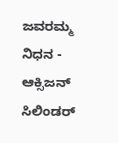ಜವರಮ್ಮ ನಿಧನ -
ಆಕ್ಸಿಜನ್ ಸಿಲಿಂಡರ್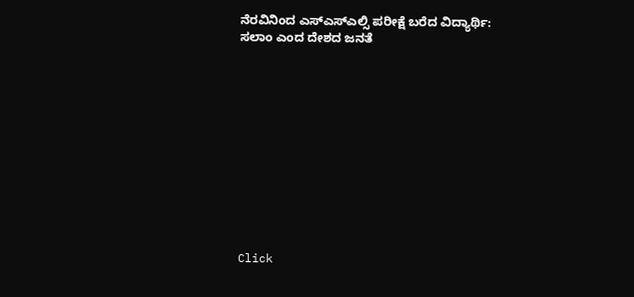ನೆರವಿನಿಂದ ಎಸ್ಎಸ್ಎಲ್ಸಿ ಪರೀಕ್ಷೆ ಬರೆದ ವಿದ್ಯಾರ್ಥಿ: ಸಲಾಂ ಎಂದ ದೇಶದ ಜನತೆ












Click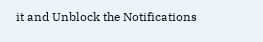it and Unblock the Notifications